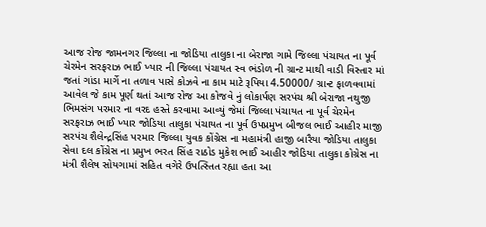આજ રોજ જામનગર જિલ્લા ના જોડિયા તાલુકા ના બેરાજા ગામે જિલ્લા પંચાયત ના પૂર્વ ચેરમેન સરફરાઝ ભાઈ ખ્યાર ની જિલ્લા પંચાયત સ્વ ભંડોળ ની ગ્રાન્ટ માથી વાડી વિસ્તાર માં જતાં ગાંડા માર્ગે ના તળાવ પાસે કોઝવે ના કામ માટે રૂપિયા 4.50000/ ગ્રાન્ટ ફાળવવામાં આવેલ જે કામ પૂર્ણ થતાં આજ રોજ આ કોજવે નું લોકાર્પણ સરપંચ શ્રી બેરાજા નથુજી ભિમસંગ પરમાર ના વરદ હસ્તે કરવામા આવ્યું જેમાં જિલ્લા પંચાયત ના પૂર્વ ચેરમેન સરફરાઝ ભાઈ ખ્યાર જોડિયા તાલુકા પંચાયત ના પૂર્વ ઉપપ્રમુખ બીજલ ભાઈ આહીર માજી સરપંચ શૈલેન્દ્રસિંહ પરમાર જિલ્લા યુવક કોંગ્રેસ ના મહામંત્રી હાજી બારૈયા જોડિયા તાલુકા સેવા દલ કોંગ્રેસ ના પ્રમુખ ભરત સિંહ રાઠોડ મુકેશ ભાઈ આહીર જોડિયા તાલુકા કોગ્રેસ ના મંત્રી શૈલેષ સોયગામાં સહિત વગેરે ઉપત્સ્તિત રહ્યા હતા આ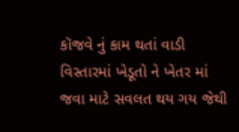કૉજવે નું કામ થતાં વાડી વિસ્તારમાં ખેડૂતો ને ખેતર માં જવા માટે સવલત થય ગય જેથી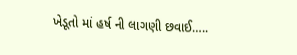ખેડૂતો માં હર્ષ ની લાગણી છવાઈ…..